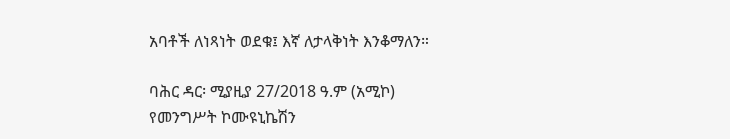አባቶች ለነጻነት ወደቁ፤ እኛ ለታላቅነት እንቆማለን።

ባሕር ዳር፡ ሚያዚያ 27/2018 ዓ.ም (አሚኮ) የመንግሥት ኮሙዩኒኬሽን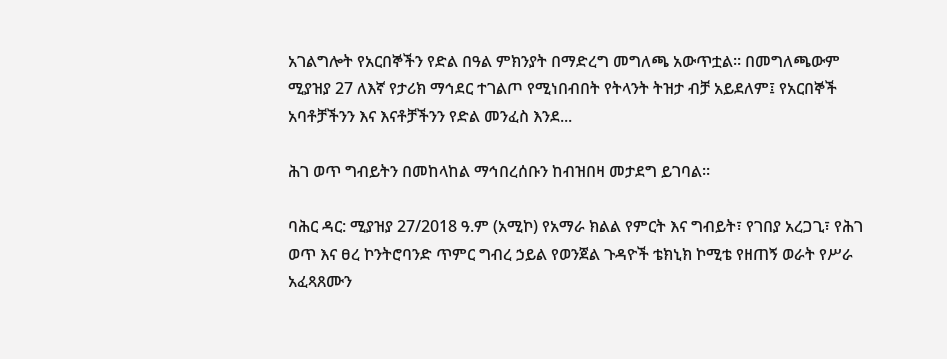አገልግሎት የአርበኞችን የድል በዓል ምክንያት በማድረግ መግለጫ አውጥቷል። በመግለጫውም ሚያዝያ 27 ለእኛ የታሪክ ማኅደር ተገልጦ የሚነበብበት የትላንት ትዝታ ብቻ አይደለም፤ የአርበኞች አባቶቻችንን እና እናቶቻችንን የድል መንፈስ እንደ...

ሕገ ወጥ ግብይትን በመከላከል ማኅበረሰቡን ከብዝበዛ መታደግ ይገባል።

ባሕር ዳር: ሚያዝያ 27/2018 ዓ.ም (አሚኮ) የአማራ ክልል የምርት እና ግብይት፣ የገበያ አረጋጊ፣ የሕገ ወጥ እና ፀረ ኮንትሮባንድ ጥምር ግብረ ኃይል የወንጀል ጉዳዮች ቴክኒክ ኮሚቴ የዘጠኝ ወራት የሥራ አፈጻጸሙን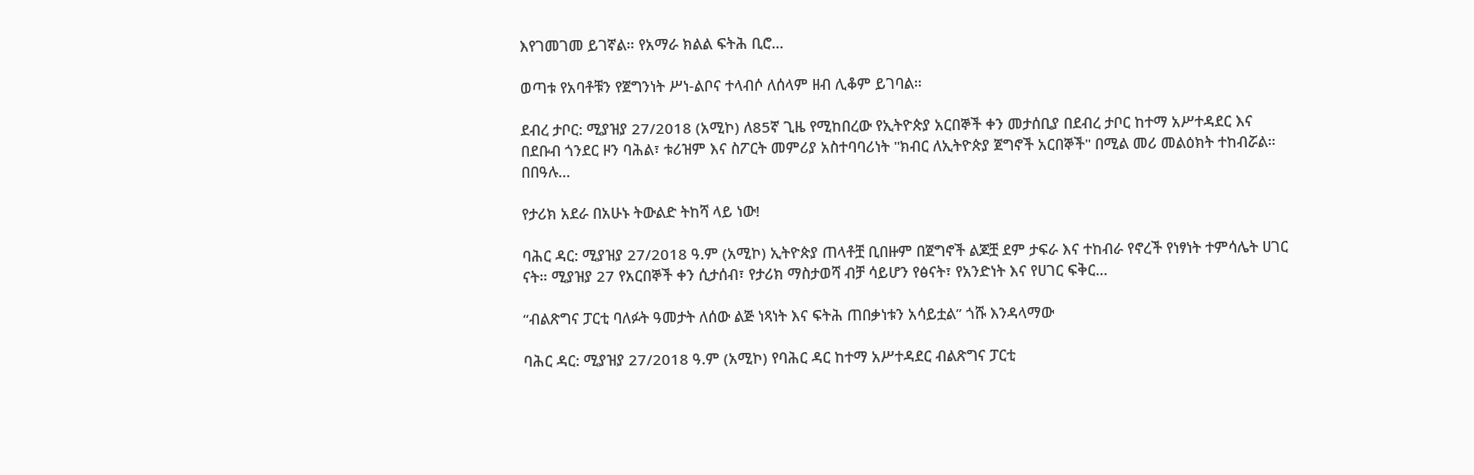እየገመገመ ይገኛል። የአማራ ክልል ፍትሕ ቢሮ...

ወጣቱ የአባቶቹን የጀግንነት ሥነ-ልቦና ተላብሶ ለሰላም ዘብ ሊቆም ይገባል።

ደብረ ታቦር: ሚያዝያ 27/2018 (አሚኮ) ለ85ኛ ጊዜ የሚከበረው የኢትዮጵያ አርበኞች ቀን መታሰቢያ በደብረ ታቦር ከተማ አሥተዳደር እና በደቡብ ጎንደር ዞን ባሕል፣ ቱሪዝም እና ስፖርት መምሪያ አስተባባሪነት "ክብር ለኢትዮጵያ ጀግኖች አርበኞች" በሚል መሪ መልዕክት ተከብሯል። በበዓሉ...

የታሪክ አደራ በአሁኑ ትውልድ ትከሻ ላይ ነው!

ባሕር ዳር: ሚያዝያ 27/2018 ዓ.ም (አሚኮ) ኢትዮጵያ ጠላቶቿ ቢበዙም በጀግኖች ልጆቿ ደም ታፍራ እና ተከብራ የኖረች የነፃነት ተምሳሌት ሀገር ናት። ሚያዝያ 27 የአርበኞች ቀን ሲታሰብ፣ የታሪክ ማስታወሻ ብቻ ሳይሆን የፅናት፣ የአንድነት እና የሀገር ፍቅር...

“ብልጽግና ፓርቲ ባለፉት ዓመታት ለሰው ልጅ ነጻነት እና ፍትሕ ጠበቃነቱን አሳይቷል” ጎሹ እንዳላማው

ባሕር ዳር: ሚያዝያ 27/2018 ዓ.ም (አሚኮ) የባሕር ዳር ከተማ አሥተዳደር ብልጽግና ፓርቲ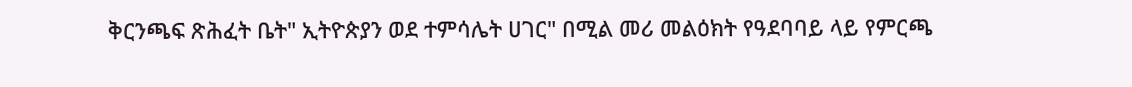ቅርንጫፍ ጽሕፈት ቤት" ኢትዮጵያን ወደ ተምሳሌት ሀገር" በሚል መሪ መልዕክት የዓደባባይ ላይ የምርጫ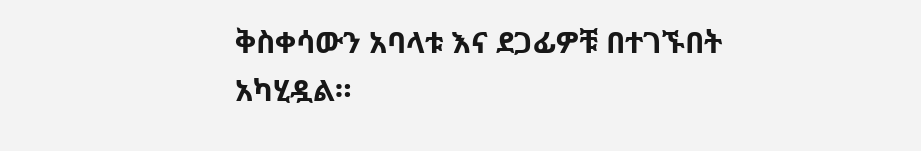ቅስቀሳውን አባላቱ እና ደጋፊዎቹ በተገኙበት አካሂዷል።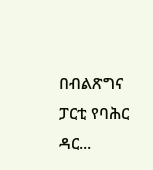በብልጽግና ፓርቲ የባሕር ዳር...